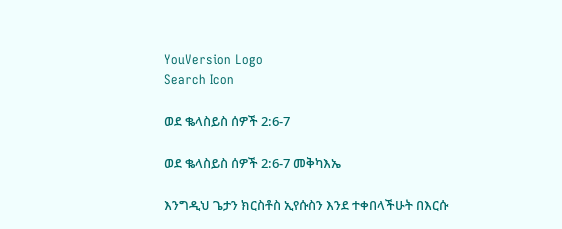YouVersion Logo
Search Icon

ወደ ቈላስይስ ሰዎች 2:6-7

ወደ ቈላስይስ ሰዎች 2:6-7 መቅካእኤ

እንግዲህ ጌታን ክርስቶስ ኢየሱስን እንደ ተቀበላችሁት በእርሱ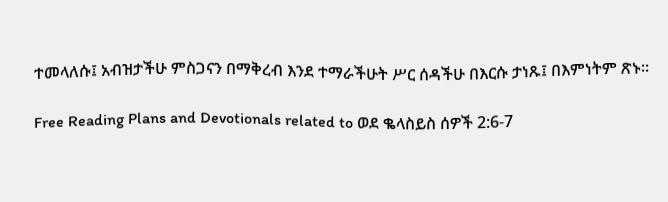ተመላለሱ፤ አብዝታችሁ ምስጋናን በማቅረብ እንደ ተማራችሁት ሥር ሰዳችሁ በእርሱ ታነጹ፤ በእምነትም ጽኑ።

Free Reading Plans and Devotionals related to ወደ ቈላስይስ ሰዎች 2:6-7